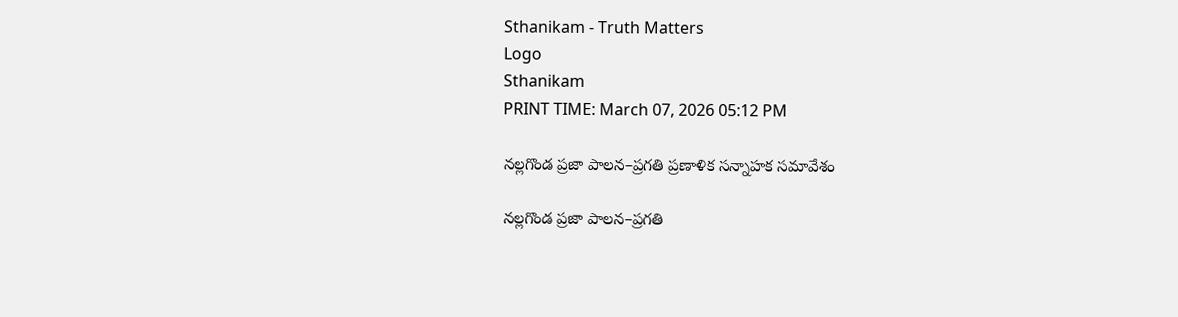Sthanikam - Truth Matters
Logo
Sthanikam
PRINT TIME: March 07, 2026 05:12 PM

నల్లగొండ ప్రజా పాలన–ప్రగతి ప్రణాళిక సన్నాహక సమావేశం

నల్లగొండ ప్రజా పాలన–ప్రగతి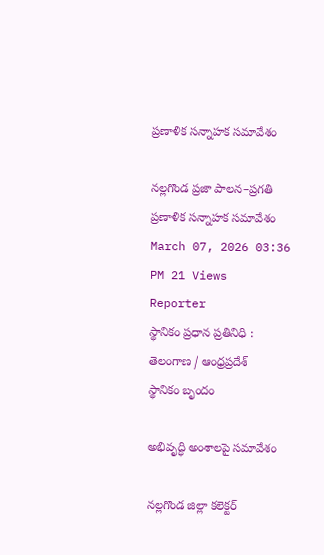ప్రణాళిక సన్నాహక సమావేశం

నల్లగొండ ప్రజా పాలన–ప్రగతి ప్రణాళిక సన్నాహక సమావేశం
March 07, 2026 03:36 PM 21 Views
Reporter
స్థానికం ప్రధాన ప్రతినిధి : తెలంగాణ / ఆంధ్రప్రదేశ్
స్థానికం బృందం

అభివృద్ధి అంశాలపై సమావేశం

నల్లగొండ జిల్లా కలెక్టర్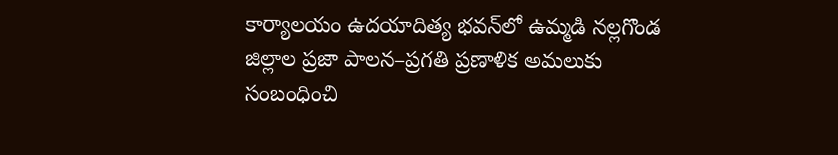కార్యాలయం ఉదయాదిత్య భవన్‌లో ఉమ్మడి నల్లగొండ జిల్లాల ప్రజా పాలన–ప్రగతి ప్రణాళిక అమలుకు సంబంధించి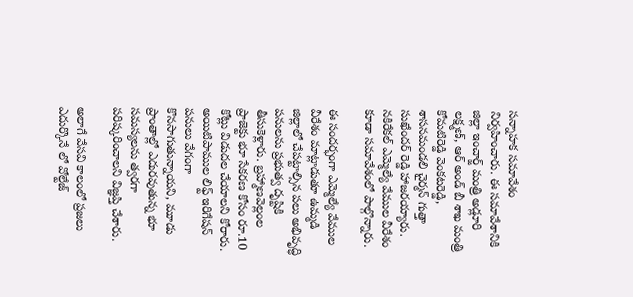సన్నాహక సమావేశం నిర్వహించారు. ఈ సమావేశానికి జిల్లా ఇంచార్జ్ మంత్రి అడ్లూరి లక్ష్మణ్, ఆర్ అండ్ బీ శాఖ మంత్రి కోమటిరెడ్డి వెంకటరెడ్డి, శాసనమండలి చైర్మన్ గుత్తా సుఖేందర్ రెడ్డి హాజరయ్యారు. నకిరేకల్ ఎమ్మెల్యే వేముల వీరేశం కూడా సమావేశంలో పాల్గొన్నారు.

ఈ సందర్భంగా ఎమ్మెల్యే వేముల వీరేశం మాట్లాడుతూ ఉమ్మడి జిల్లాలో చేపట్టాల్సిన పలు అభివృద్ధి పనులను ప్రభుత్వ దృష్టికి తీసుకెళ్లారు. బ్రహ్మాణవెల్లంల ప్రాజెక్టు భూ సేకరణ కోసం రూ.10 కోట్లు విడుదల చేయాలని కోరారు. అయిటిపాముల లిఫ్ట్ ఇరిగేషన్ పనులు వేగంగా కొనసాగుతున్నాయని, మూడు ప్రాంతాల్లో ఎదురవుతున్న భూ సమస్యలను త్వరగా పరిష్కరించాలని విజ్ఞప్తి చేశారు.

అలాగే వేసవి కాలంలో ప్రజలు ఎదుర్కొనే లో వోల్టేజ్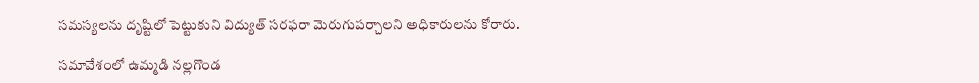సమస్యలను దృష్టిలో పెట్టుకుని విద్యుత్ సరఫరా మెరుగుపర్చాలని అధికారులను కోరారు.

సమావేశంలో ఉమ్మడి నల్లగొండ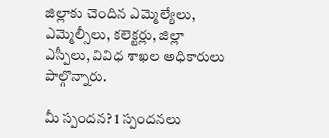జిల్లాకు చెందిన ఎమ్మెల్యేలు, ఎమ్మెల్సీలు, కలెక్టర్లు, జిల్లా ఎస్పీలు, వివిధ శాఖల అధికారులు పాల్గొన్నారు.

మీ స్పందన? 1 స్పందనలు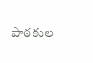పాఠకుల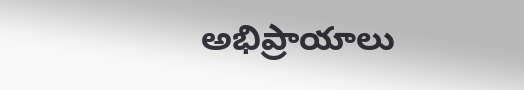అభిప్రాయాలు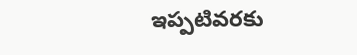ఇప్పటివరకు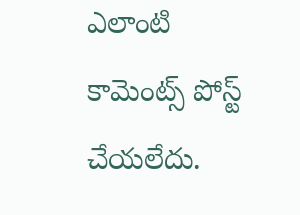ఎలాంటి కామెంట్స్ పోస్ట్ చేయలేదు.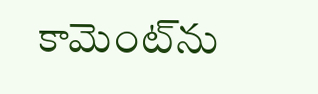కామెంట్‌ను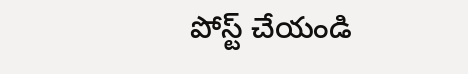పోస్ట్ చేయండి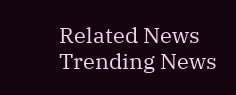Related News
Trending News